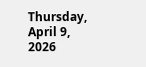Thursday, April 9, 2026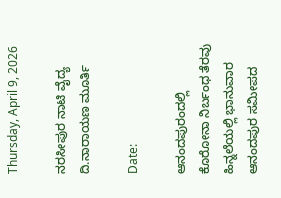Thursday, April 9, 2026

ನರಸೀಪುರ ನಾಟಿ ವೈದ್ಯ ದಿ.ನಾರಾಯಣ ಮೂರ್ತಿ

Date:

ಆನಂದಪುರಂದಲ್ಲಿ ಕೊರೋನಾ ನಿರ್ಬಂಧ ತೆರವು ಹಿನ್ನಲೆಯಲ್ಲಿ ಭಾನುವಾರ ಆನಂದಪುರ ಸಮೀಪದ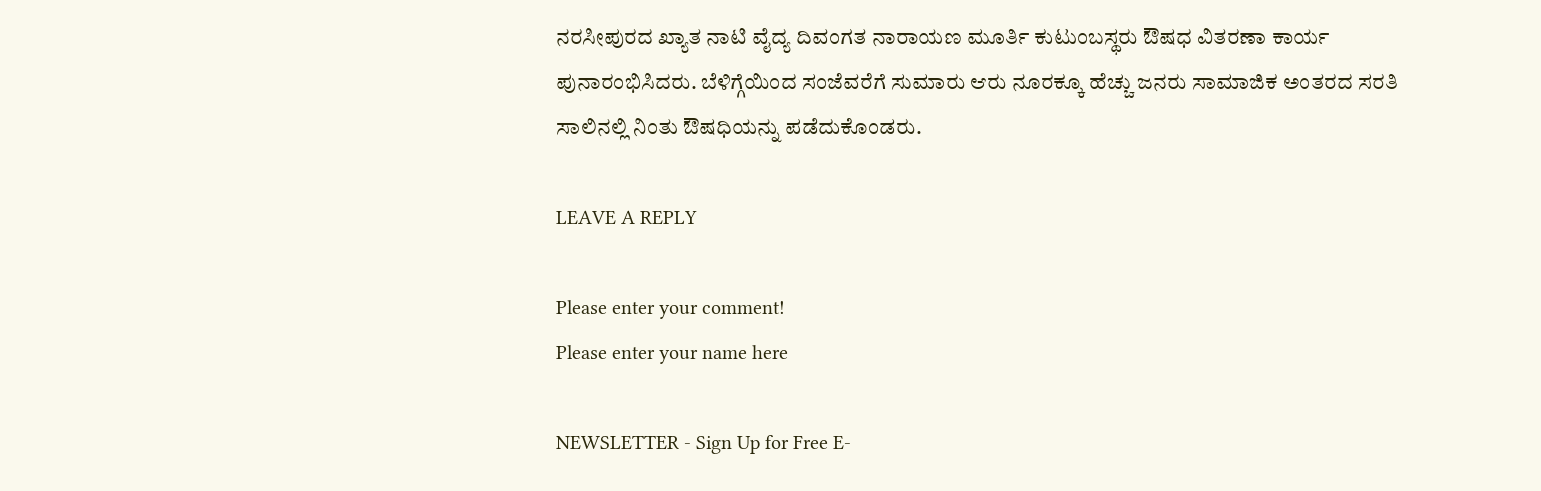ನರಸೀಪುರದ ಖ್ಯಾತ ನಾಟಿ ವೈದ್ಯ ದಿವಂಗತ ನಾರಾಯಣ ಮೂರ್ತಿ ಕುಟುಂಬಸ್ಥರು ಔಷಧ ವಿತರಣಾ ಕಾರ್ಯ ಪುನಾರಂಭಿಸಿದರು. ಬೆಳಿಗ್ಗೆಯಿಂದ ಸಂಜೆವರೆಗೆ ಸುಮಾರು ಆರು ನೂರಕ್ಕೂ ಹೆಚ್ಚು ಜನರು ಸಾಮಾಜಿಕ ಅಂತರದ ಸರತಿ ಸಾಲಿನಲ್ಲಿ ನಿಂತು ಔಷಧಿಯನ್ನು ಪಡೆದುಕೊಂಡರು.

LEAVE A REPLY

Please enter your comment!
Please enter your name here

NEWSLETTER - Sign Up for Free E-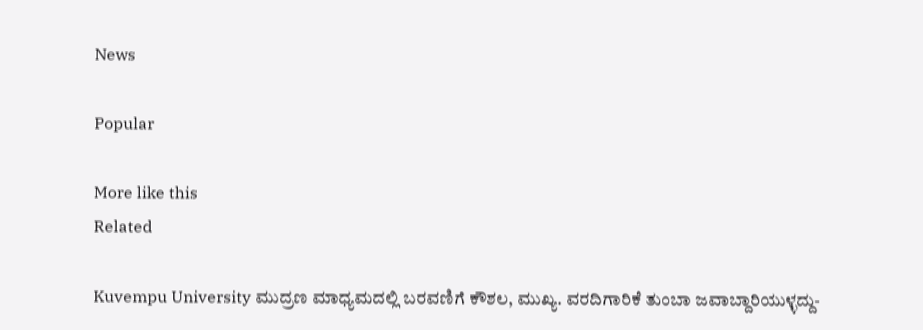News

Popular

More like this
Related

Kuvempu University ಮುದ್ರಣ ಮಾಧ್ಯಮದಲ್ಲಿ ಬರವಣಿಗೆ ಕೌಶಲ, ಮುಖ್ಯ. ವರದಿಗಾರಿಕೆ ತುಂಬಾ ಜವಾಬ್ದಾರಿಯುಳ್ಳದ್ದು-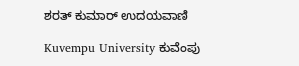ಶರತ್ ಕುಮಾರ್ ಉದಯವಾಣಿ

Kuvempu University ಕುವೆಂಪು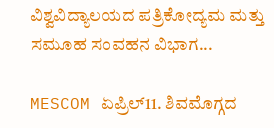ವಿಶ್ವವಿದ್ಯಾಲಯದ ಪತ್ರಿಕೋದ್ಯಮ ಮತ್ತು ಸಮೂಹ ಸಂವಹನ ವಿಭಾಗ...

MESCOM ಏಪ್ರಿಲ್11. ಶಿವಮೊಗ್ಗದ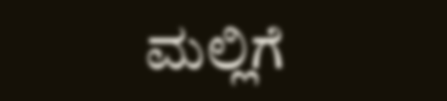ಮಲ್ಲಿಗೆ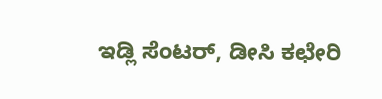ಇಡ್ಲಿ ಸೆಂಟರ್, ಡೀಸಿ ಕಛೇರಿ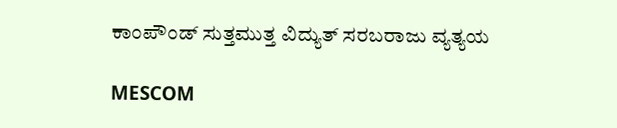ಕಾಂಪೌಂಡ್ ಸುತ್ತಮುತ್ತ ವಿದ್ಯುತ್ ಸರಬರಾಜು ವ್ಯತ್ಯಯ

MESCOM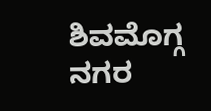ಶಿವಮೊಗ್ಗ ನಗರ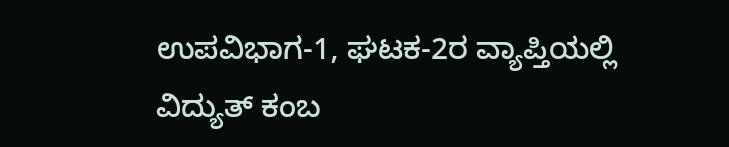ಉಪವಿಭಾಗ-1, ಘಟಕ-2ರ ವ್ಯಾಪ್ತಿಯಲ್ಲಿ ವಿದ್ಯುತ್ ಕಂಬ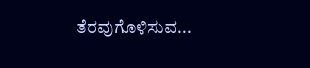ತೆರವುಗೊಳಿಸುವ...